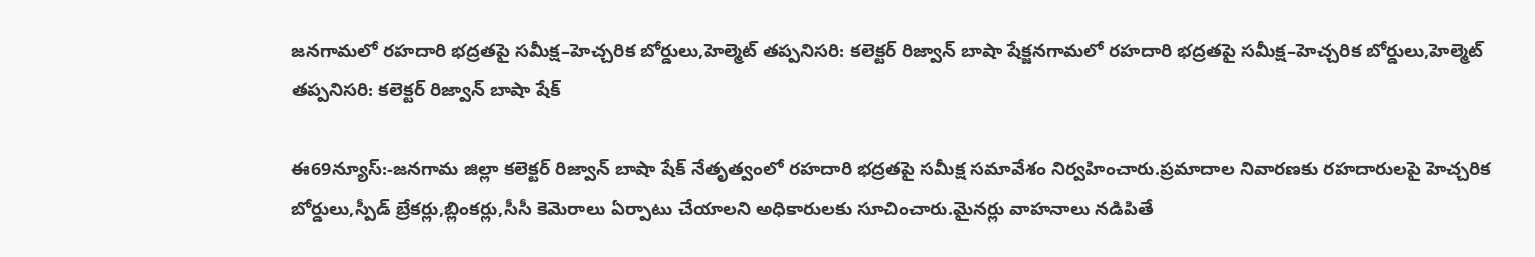జనగామలో రహదారి భద్రతపై సమీక్ష–హెచ్చరిక బోర్డులు,హెల్మెట్ తప్పనిసరి: కలెక్టర్ రిజ్వాన్ బాషా షేక్జనగామలో రహదారి భద్రతపై సమీక్ష–హెచ్చరిక బోర్డులు,హెల్మెట్ తప్పనిసరి: కలెక్టర్ రిజ్వాన్ బాషా షేక్

ఈ69న్యూస్:-జనగామ జిల్లా కలెక్టర్ రిజ్వాన్ బాషా షేక్ నేతృత్వంలో రహదారి భద్రతపై సమీక్ష సమావేశం నిర్వహించారు.ప్రమాదాల నివారణకు రహదారులపై హెచ్చరిక బోర్డులు,స్పీడ్ బ్రేకర్లు,బ్లింకర్లు,సీసీ కెమెరాలు ఏర్పాటు చేయాలని అధికారులకు సూచించారు.మైనర్లు వాహనాలు నడిపితే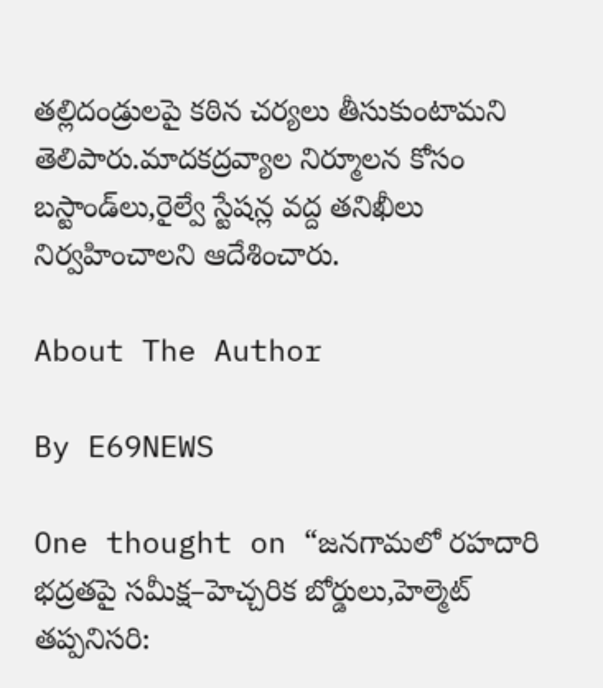తల్లిదండ్రులపై కఠిన చర్యలు తీసుకుంటామని తెలిపారు.మాదకద్రవ్యాల నిర్మూలన కోసం బస్టాండ్‌లు,రైల్వే స్టేషన్ల వద్ద తనిఖీలు నిర్వహించాలని ఆదేశించారు.

About The Author

By E69NEWS

One thought on “జనగామలో రహదారి భద్రతపై సమీక్ష–హెచ్చరిక బోర్డులు,హెల్మెట్ తప్పనిసరి: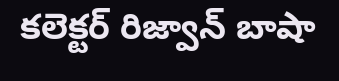కలెక్టర్ రిజ్వాన్ బాషా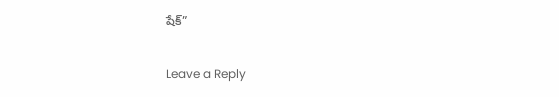షేక్”

Leave a Reply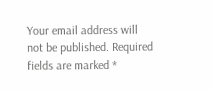Your email address will not be published. Required fields are marked *